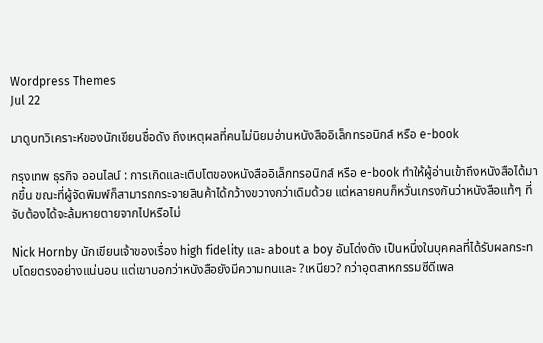Wordpress Themes
Jul 22

มาดูบทวิเคราะห์ของนักเขียนชื่อดัง ถึงเหตุผลที่คนไม่นิยมอ่านหนังสืออิเล็กทรอนิกส์ หรือ e-book

กรุงเทพ ธุรกิจ ออนไลน์ : การเกิดและเติบโตของหนังสืออิเล็กทรอนิกส์ หรือ e-book ทำให้ผู้อ่านเข้าถึงหนังสือได้มากขึ้น ขณะที่ผู้จัดพิมพ์ก็สามารถกระจายสินค้าได้กว้างขวางกว่าเดิมด้วย แต่หลายคนก็หวั่นเกรงกันว่าหนังสือแท้ๆ ที่จับต้องได้จะล้มหายตายจากไปหรือไม่

Nick Hornby นักเขียนเจ้าของเรื่อง high fidelity และ about a boy อันโด่งดัง เป็นหนึ่งในบุคคลที่ได้รับผลกระทบโดยตรงอย่างแน่นอน แต่เขาบอกว่าหนังสือยังมีความทนและ ?เหนียว? กว่าอุตสาหกรรมซีดีเพล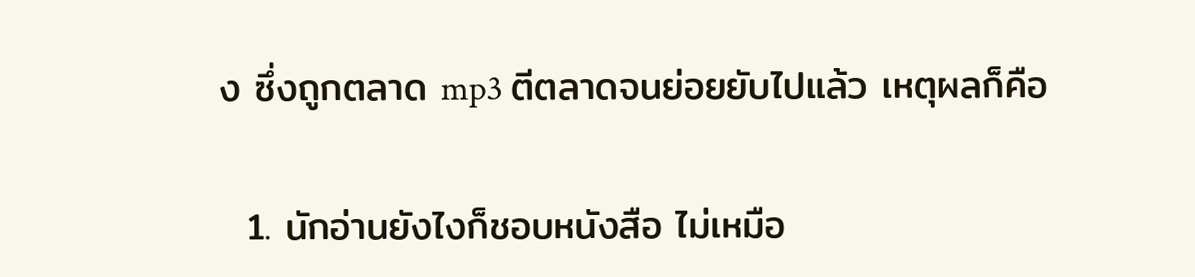ง ซึ่งถูกตลาด mp3 ตีตลาดจนย่อยยับไปแล้ว เหตุผลก็คือ

  1. นักอ่านยังไงก็ชอบหนังสือ ไม่เหมือ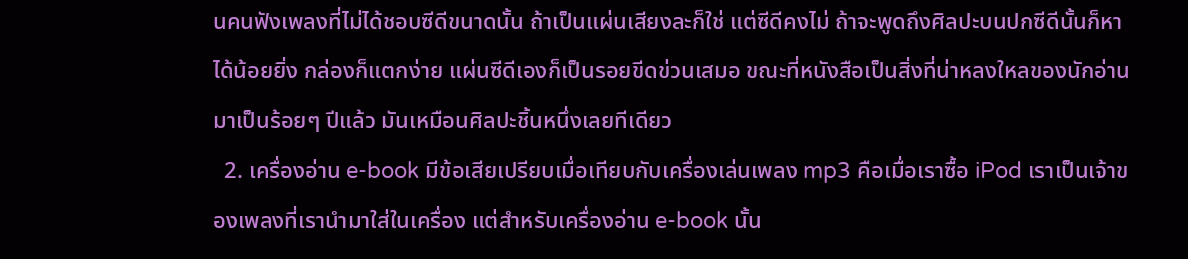นคนฟังเพลงที่ไม่ได้ชอบซีดีขนาดนั้น ถ้าเป็นแผ่นเสียงละก็ใช่ แต่ซีดีคงไม่ ถ้าจะพูดถึงศิลปะบนปกซีดีนั้นก็หาได้น้อยยิ่ง กล่องก็แตกง่าย แผ่นซีดีเองก็เป็นรอยขีดข่วนเสมอ ขณะที่หนังสือเป็นสิ่งที่น่าหลงใหลของนักอ่านมาเป็นร้อยๆ ปีแล้ว มันเหมือนศิลปะชิ้นหนึ่งเลยทีเดียว
  2. เครื่องอ่าน e-book มีข้อเสียเปรียบเมื่อเทียบกับเครื่องเล่นเพลง mp3 คือเมื่อเราซื้อ iPod เราเป็นเจ้าของเพลงที่เรานำมาใส่ในเครื่อง แต่สำหรับเครื่องอ่าน e-book นั้น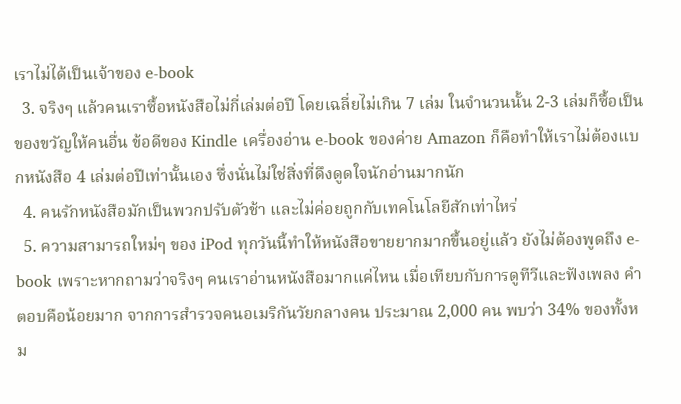เราไม่ได้เป็นเจ้าของ e-book
  3. จริงๆ แล้วคนเราซื้อหนังสือไม่กี่เล่มต่อปี โดยเฉลี่ยไม่เกิน 7 เล่ม ในจำนวนนั้น 2-3 เล่มก็ซื้อเป็นของขวัญให้คนอื่น ข้อดีของ Kindle เครื่องอ่าน e-book ของค่าย Amazon ก็คือทำให้เราไม่ต้องแบกหนังสือ 4 เล่มต่อปีเท่านั้นเอง ซึ่งนั่นไม่ใช่สิ่งที่ดึงดูดใจนักอ่านมากนัก
  4. คนรักหนังสือมักเป็นพวกปรับตัวช้า และไม่ค่อยถูกกับเทคโนโลยีสักเท่าไหร่
  5. ความสามารถใหม่ๆ ของ iPod ทุกวันนี้ทำให้หนังสือขายยากมากขึ้นอยู่แล้ว ยังไม่ต้องพูดถึง e-book เพราะหากถามว่าจริงๆ คนเราอ่านหนังสือมากแค่ไหน เมื่อเทียบกับการดูทีวีและฟังเพลง คำตอบคือน้อยมาก จากการสำรวจคนอเมริกันวัยกลางคน ประมาณ 2,000 คน พบว่า 34% ของทั้งหม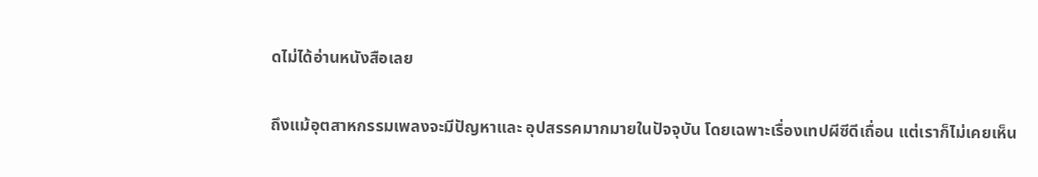ดไม่ได้อ่านหนังสือเลย

ถึงแม้อุตสาหกรรมเพลงจะมีปัญหาและ อุปสรรคมากมายในปัจจุบัน โดยเฉพาะเรื่องเทปผีซีดีเถื่อน แต่เราก็ไม่เคยเห็น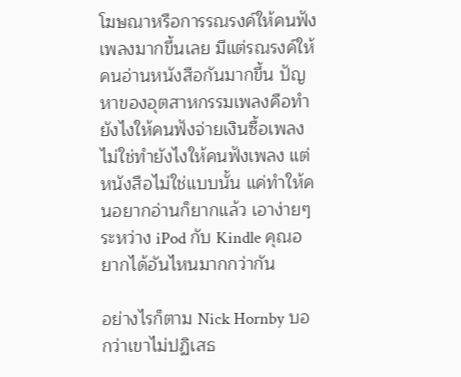โฆษณาหรือการรณรงค์ให้คนฟังเพลงมากขึ้นเลย มีแต่รณรงค์ให้คนอ่านหนังสือกันมากขึ้น ปัญหาของอุตสาหกรรมเพลงคือทำยังไงให้คนฟังจ่ายเงินซื้อเพลง ไม่ใช่ทำยังไงให้คนฟังเพลง แต่หนังสือไม่ใช่แบบนั้น แค่ทำให้คนอยากอ่านก็ยากแล้ว เอาง่ายๆ ระหว่าง iPod กับ Kindle คุณอยากได้อันไหนมากกว่ากัน

อย่างไรก็ตาม Nick Hornby บอกว่าเขาไม่ปฏิเสธ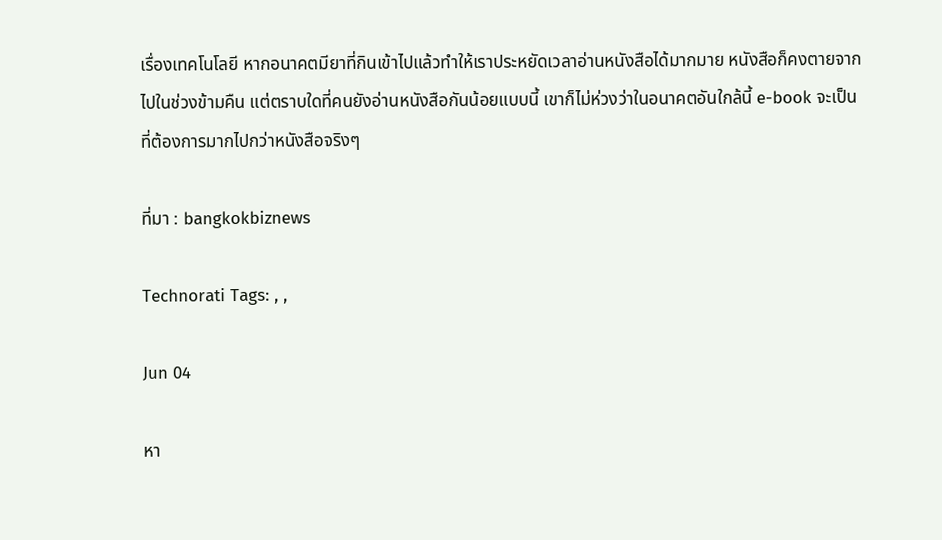เรื่องเทคโนโลยี หากอนาคตมียาที่กินเข้าไปแล้วทำให้เราประหยัดเวลาอ่านหนังสือได้มากมาย หนังสือก็คงตายจากไปในช่วงข้ามคืน แต่ตราบใดที่คนยังอ่านหนังสือกันน้อยแบบนี้ เขาก็ไม่ห่วงว่าในอนาคตอันใกล้นี้ e-book จะเป็นที่ต้องการมากไปกว่าหนังสือจริงๆ

ที่มา : bangkokbiznews

Technorati Tags: , ,

Jun 04

หา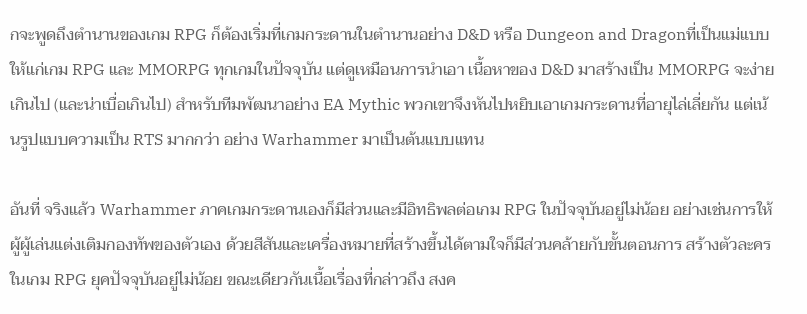กจะพูดถึงตำนานของเกม RPG ก็ต้องเริ่มที่เกมกระดานในตำนานอย่าง D&D หรือ Dungeon and Dragonที่เป็นแม่แบบให้แก่เกม RPG และ MMORPG ทุกเกมในปัจจุบัน แต่ดูเหมือนการนำเอา เนื้อหาของ D&D มาสร้างเป็น MMORPG จะง่ายเกินไป (และน่าเบื่อเกินไป) สำหรับทีมพัฒนาอย่าง EA Mythic พวกเขาจึงหันไปหยิบเอาเกมกระดานที่อายุไล่เลี่ยกัน แต่เน้นรูปแบบความเป็น RTS มากกว่า อย่าง Warhammer มาเป็นต้นแบบแทน

อันที่ จริงแล้ว Warhammer ภาคเกมกระดานเองก็มีส่วนและมีอิทธิพลต่อเกม RPG ในปัจจุบันอยู่ไม่น้อย อย่างเช่นการให้ผู้ผู้เล่นแต่งเติมกองทัพของตัวเอง ด้วยสีสันและเครื่องหมายที่สร้างขึ้นได้ตามใจก็มีส่วนคล้ายกับขั้นตอนการ สร้างตัวละคร ในเกม RPG ยุคปัจจุบันอยู่ไม่น้อย ขณะเดียวกันเนื้อเรื่องที่กล่าวถึง สงค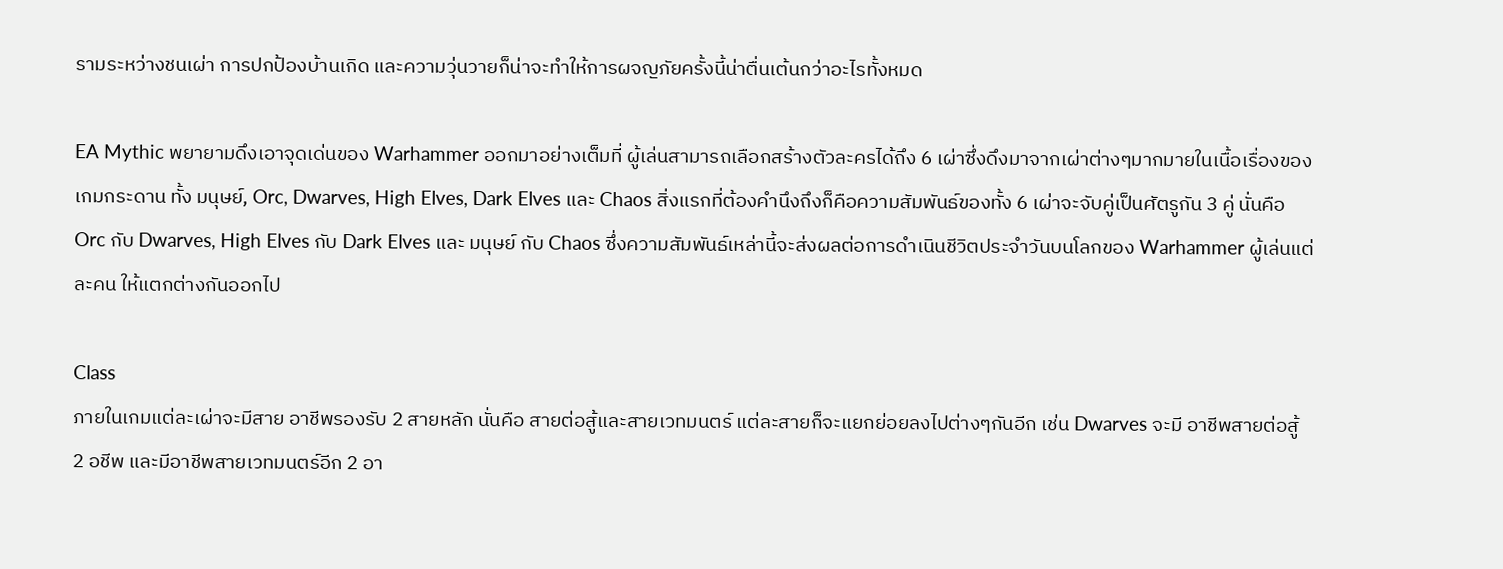รามระหว่างชนเผ่า การปกป้องบ้านเกิด และความวุ่นวายก็น่าจะทำให้การผจญภัยครั้งนี้น่าตื่นเต้นกว่าอะไรทั้งหมด

EA Mythic พยายามดึงเอาจุดเด่นของ Warhammer ออกมาอย่างเต็มที่ ผู้เล่นสามารถเลือกสร้างตัวละครได้ถึง 6 เผ่าซึ่งดึงมาจากเผ่าต่างๆมากมายในเนื้อเรื่องของเกมกระดาน ทั้ง มนุษย์, Orc, Dwarves, High Elves, Dark Elves และ Chaos สิ่งแรกที่ต้องคำนึงถึงก็คือความสัมพันธ์ของทั้ง 6 เผ่าจะจับคู่เป็นศัตรูกัน 3 คู่ นั่นคือ Orc กับ Dwarves, High Elves กับ Dark Elves และ มนุษย์ กับ Chaos ซึ่งความสัมพันธ์เหล่านี้จะส่งผลต่อการดำเนินชีวิตประจำวันบนโลกของ Warhammer ผู้เล่นแต่ละคน ให้แตกต่างกันออกไป

Class
ภายในเกมแต่ละเผ่าจะมีสาย อาชีพรองรับ 2 สายหลัก นั่นคือ สายต่อสู้และสายเวทมนตร์ แต่ละสายก็จะแยกย่อยลงไปต่างๆกันอีก เช่น Dwarves จะมี อาชีพสายต่อสู้ 2 อชีพ และมีอาชีพสายเวทมนตร์อีก 2 อา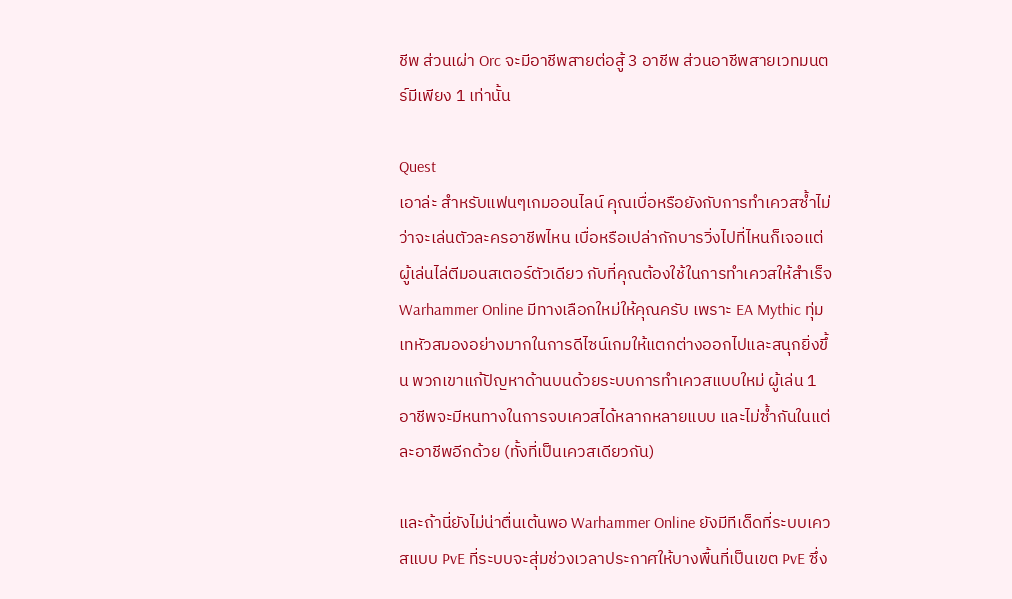ชีพ ส่วนเผ่า Orc จะมีอาชีพสายต่อสู้ 3 อาชีพ ส่วนอาชีพสายเวทมนตร์มีเพียง 1 เท่านั้น

Quest
เอาล่ะ สำหรับแฟนๆเกมออนไลน์ คุณเบื่อหรือยังกับการทำเควสซ้ำไม่ว่าจะเล่นตัวละครอาชีพไหน เบื่อหรือเปล่ากักบารวิ่งไปที่ไหนก็เจอแต่ผู้เล่นไล่ตีมอนสเตอร์ตัวเดียว กับที่คุณต้องใช้ในการทำเควสให้สำเร็จ Warhammer Online มีทางเลือกใหม่ให้คุณครับ เพราะ EA Mythic ทุ่มเทหัวสมองอย่างมากในการดีไซน์เกมให้แตกต่างออกไปและสนุกยิ่งขึ้น พวกเขาแก้ปัญหาด้านบนด้วยระบบการทำเควสแบบใหม่ ผู้เล่น 1 อาชีพจะมีหนทางในการจบเควสได้หลากหลายแบบ และไม่ซ้ำกันในแต่ละอาชีพอีกด้วย (ทั้งที่เป็นเควสเดียวกัน)

และถ้านี่ยังไม่น่าตื่นเต้นพอ Warhammer Online ยังมีทีเด็ดที่ระบบเควสแบบ PvE ที่ระบบจะสุ่มช่วงเวลาประกาศให้บางพื้นที่เป็นเขต PvE ซึ่ง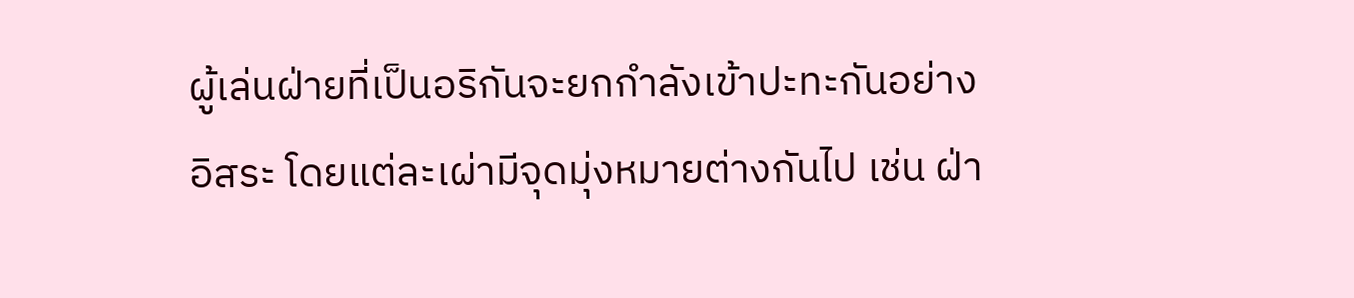ผู้เล่นฝ่ายที่เป็นอริกันจะยกกำลังเข้าปะทะกันอย่างอิสระ โดยแต่ละเผ่ามีจุดมุ่งหมายต่างกันไป เช่น ฝ่า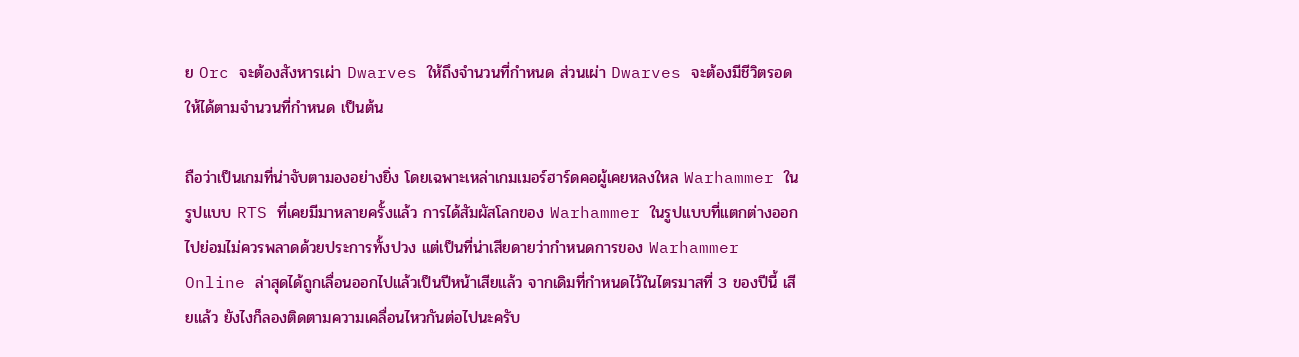ย Orc จะต้องสังหารเผ่า Dwarves ให้ถึงจำนวนที่กำหนด ส่วนเผ่า Dwarves จะต้องมีชีวิตรอดให้ได้ตามจำนวนที่กำหนด เป็นต้น

ถือว่าเป็นเกมที่น่าจับตามองอย่างยิ่ง โดยเฉพาะเหล่าเกมเมอร์ฮาร์ดคอผู้เคยหลงใหล Warhammer ในรูปแบบ RTS ที่เคยมีมาหลายครั้งแล้ว การได้สัมผัสโลกของ Warhammer ในรูปแบบที่แตกต่างออกไปย่อมไม่ควรพลาดด้วยประการทั้งปวง แต่เป็นที่น่าเสียดายว่ากำหนดการของ Warhammer Online ล่าสุดได้ถูกเลื่อนออกไปแล้วเป็นปีหน้าเสียแล้ว จากเดิมที่กำหนดไว้ในไตรมาสที่ 3 ของปีนี้ เสียแล้ว ยังไงก็ลองติดตามความเคลื่อนไหวกันต่อไปนะครับ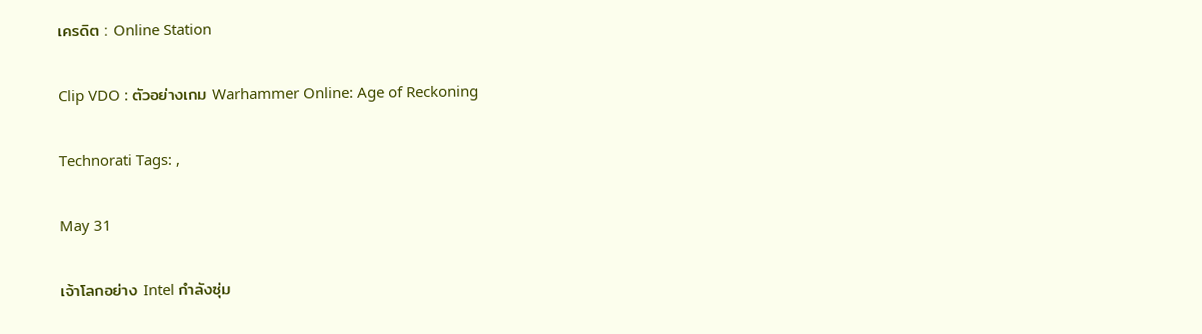เครดิต : Online Station

Clip VDO : ตัวอย่างเกม Warhammer Online: Age of Reckoning

Technorati Tags: ,

May 31

เจ้าโลกอย่าง Intel กำลังซุ่ม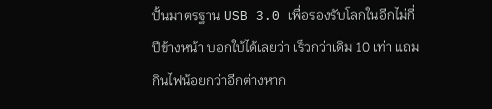ปั้นมาตรฐาน USB 3.0 เพื่อรองรับโลกในอีกไม่กี่ปีข้างหน้า บอกใบ้ได้เลยว่า เร็วกว่าเดิม 10 เท่า แถมกินไฟน้อยกว่าอีกต่างหาก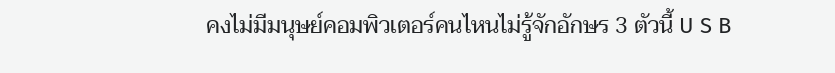คงไม่มีมนุษย์คอมพิวเตอร์คนไหนไม่รู้จักอักษร 3 ตัวนี้ U S B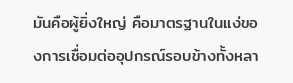มันคือผู้ยิ่งใหญ่ คือมาตรฐานในแง่ของการเชื่อมต่ออุปกรณ์รอบข้างทั้งหลา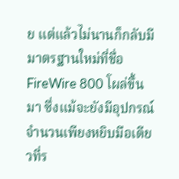ย แต่แล้วไม่นานก็กลับมีมาตรฐานใหม่ที่ชื่อ FireWire 800 โผล่ขึ้นมา ซึ่งแม้จะยังมีอุปกรณ์จำนวนเพียงหยิบมือเดียวที่ร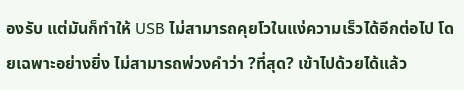องรับ แต่มันก็ทำให้ USB ไม่สามารถคุยโวในแง่ความเร็วได้อีกต่อไป โดยเฉพาะอย่างยิ่ง ไม่สามารถพ่วงคำว่า ?ที่สุด? เข้าไปด้วยได้แล้ว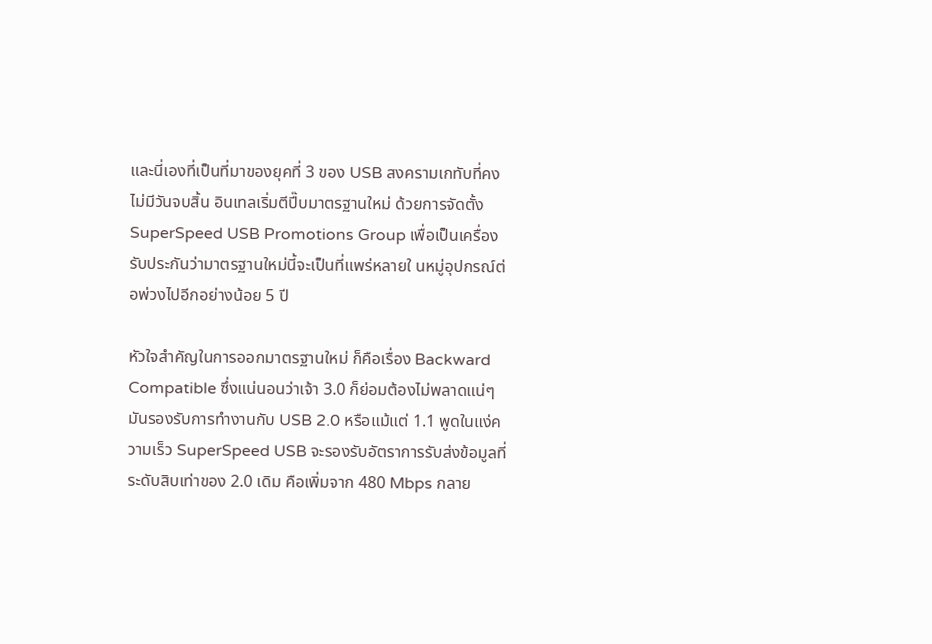และนี่เองที่เป็นที่มาของยุคที่ 3 ของ USB สงครามเกทับที่คงไม่มีวันจบสิ้น อินเทลเริ่มตีปี๊บมาตรฐานใหม่ ด้วยการจัดตั้ง SuperSpeed USB Promotions Group เพื่อเป็นเครื่องรับประกันว่ามาตรฐานใหม่นี้จะเป็นที่แพร่หลายใ นหมู่อุปกรณ์ต่อพ่วงไปอีกอย่างน้อย 5 ปี

หัวใจสำคัญในการออกมาตรฐานใหม่ ก็คือเรื่อง Backward Compatible ซึ่งแน่นอนว่าเจ้า 3.0 ก็ย่อมต้องไม่พลาดแน่ๆ มันรองรับการทำงานกับ USB 2.0 หรือแม้แต่ 1.1 พูดในแง่ความเร็ว SuperSpeed USB จะรองรับอัตราการรับส่งข้อมูลที่ระดับสิบเท่าของ 2.0 เดิม คือเพิ่มจาก 480 Mbps กลาย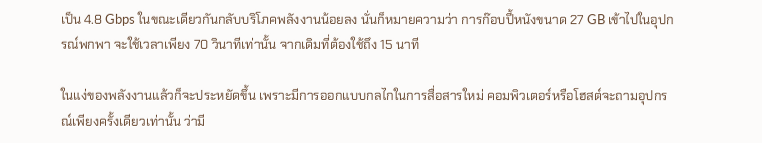เป็น 4.8 Gbps ในขณะเดียวกันกลับบริโภคพลังงานน้อยลง นั่นก็หมายความว่า การก๊อบปี้หนังขนาด 27 GB เข้าไปในอุปกรณ์พกพา จะใช้เวลาเพียง 70 วินาทีเท่านั้น จากเดิมที่ต้องใช้ถึง 15 นาที

ในแง่ของพลังงานแล้วก็จะประหยัดขึ้น เพราะมีการออกแบบกลไกในการสื่อสารใหม่ คอมพิวเตอร์หรือโฮสต์จะถามอุปกรณ์เพียงครั้งเดียวเท่านั้น ว่ามี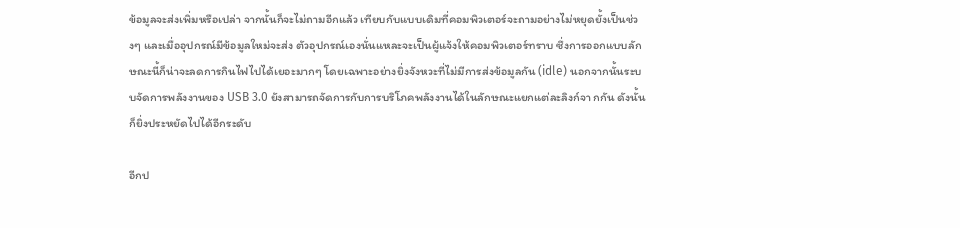ข้อมูลจะส่งเพิ่มหรือเปล่า จากนั้นก็จะไม่ถามอีกแล้ว เทียบกับแบบเดิมที่คอมพิวเตอร์จะถามอย่างไม่หยุดยั้งเป็นช่วงๆ และเมื่ออุปกรณ์มีข้อมูลใหม่จะส่ง ตัวอุปกรณ์เองนั่นแหละจะเป็นผู้แจ้งให้คอมพิวเตอร์ทราบ ซึ่งการออกแบบลักษณะนี้ก็น่าจะลดการกินไฟไปได้เยอะมากๆ โดยเฉพาะอย่างยิ่งจังหวะที่ไม่มีการส่งข้อมูลกัน (idle) นอกจากนั้นระบบจัดการพลังงานของ USB 3.0 ยังสามารถจัดการกับการบริโภคพลังงานได้ในลักษณะแยกแต่ละลิงก์จา กกัน ดังนั้นก็ยิ่งประหยัดไปได้อีกระดับ

อีกป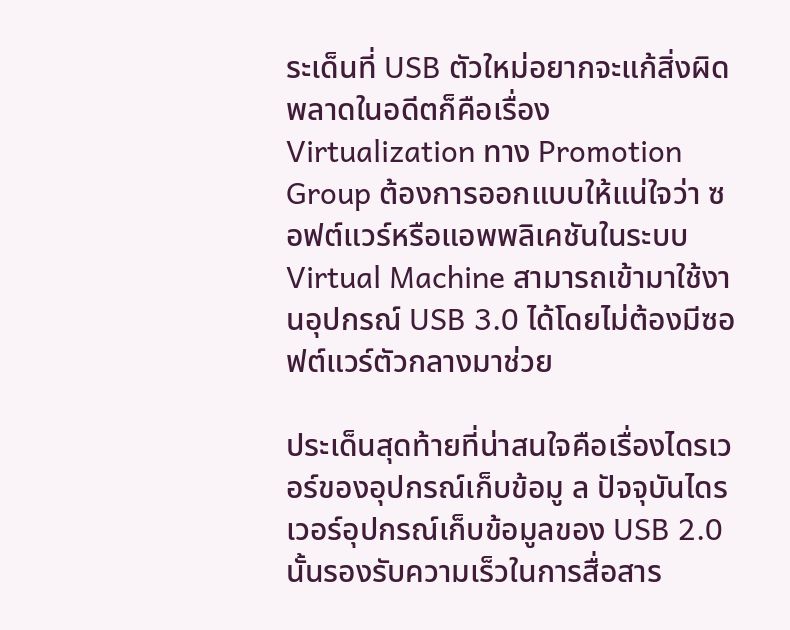ระเด็นที่ USB ตัวใหม่อยากจะแก้สิ่งผิดพลาดในอดีตก็คือเรื่อง Virtualization ทาง Promotion Group ต้องการออกแบบให้แน่ใจว่า ซอฟต์แวร์หรือแอพพลิเคชันในระบบ Virtual Machine สามารถเข้ามาใช้งานอุปกรณ์ USB 3.0 ได้โดยไม่ต้องมีซอฟต์แวร์ตัวกลางมาช่วย

ประเด็นสุดท้ายที่น่าสนใจคือเรื่องไดรเวอร์ของอุปกรณ์เก็บข้อมู ล ปัจจุบันไดรเวอร์อุปกรณ์เก็บข้อมูลของ USB 2.0 นั้นรองรับความเร็วในการสื่อสาร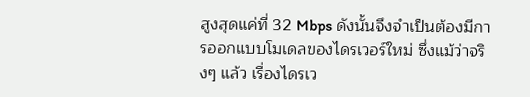สูงสุดแค่ที่ 32 Mbps ดังนั้นจึงจำเป็นต้องมีการออกแบบโมเดลของไดรเวอร์ใหม่ ซึ่งแม้ว่าจริงๆ แล้ว เรื่องไดรเว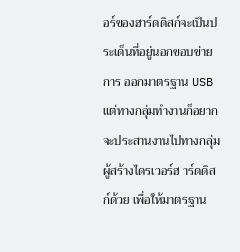อร์ของฮาร์ดดิสก์จะเป็นประเด็นที่อยู่นอกขอบข่ายการ ออกมาตรฐาน USB แต่ทางกลุ่มทำงานก็อยากจะประสานงานไปทางกลุ่มผู้สร้างไดรเวอร์ฮ าร์ดดิสก์ด้วย เพื่อให้มาตรฐาน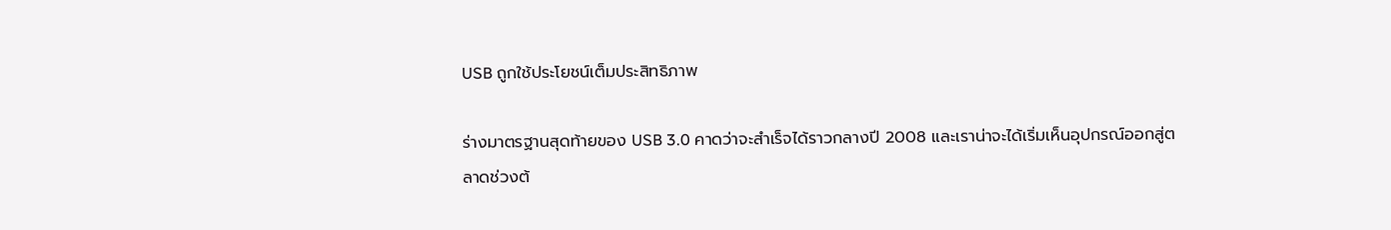USB ถูกใช้ประโยชน์เต็มประสิทธิภาพ

ร่างมาตรฐานสุดท้ายของ USB 3.0 คาดว่าจะสำเร็จได้ราวกลางปี 2008 และเราน่าจะได้เริ่มเห็นอุปกรณ์ออกสู่ตลาดช่วงต้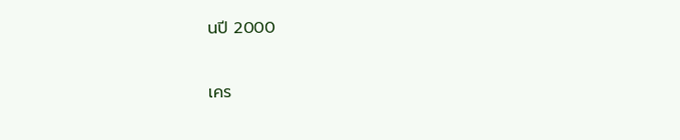นปี 2000

เคร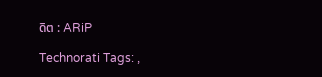ดิต : ARiP

Technorati Tags: ,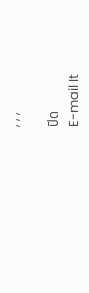, , ,

ปิด
E-mail It